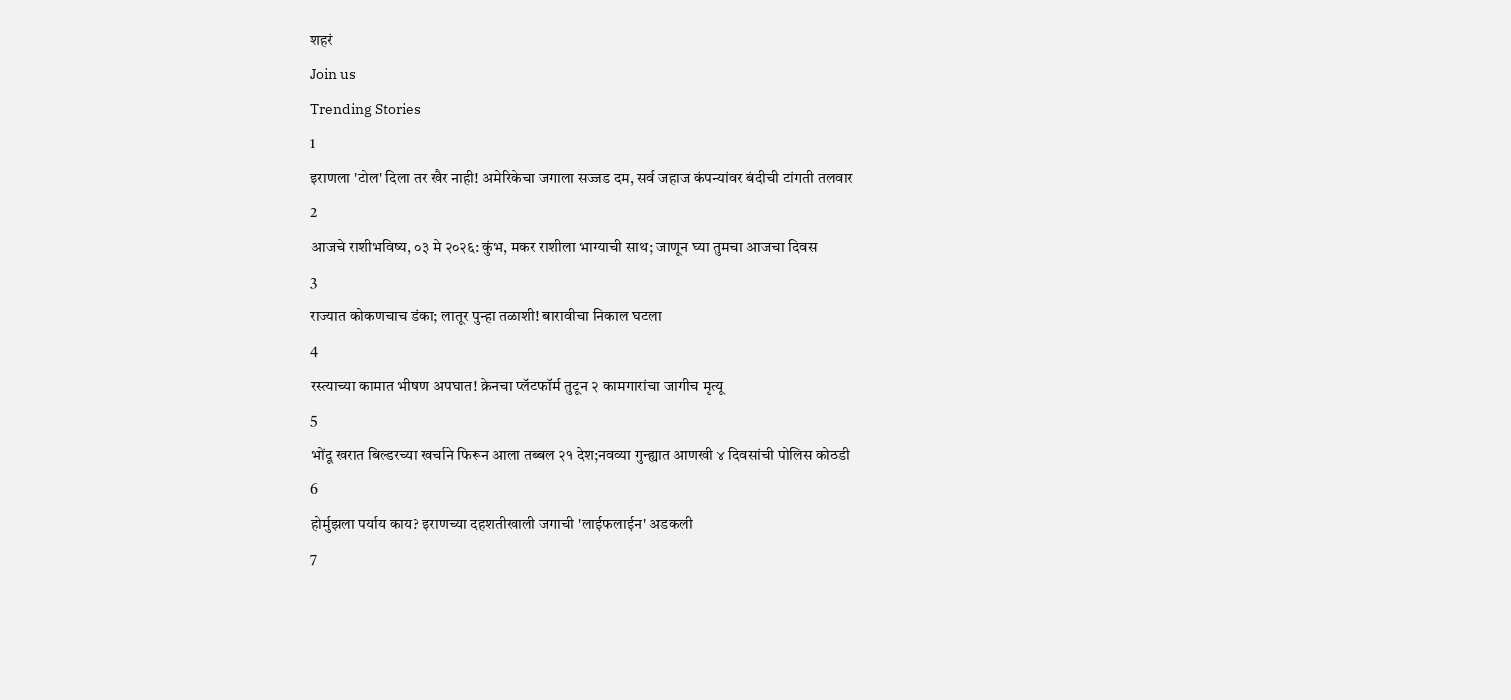शहरं
Join us
Trending Stories
1
इराणला 'टोल' दिला तर खैर नाही! अमेरिकेचा जगाला सज्जड दम, सर्व जहाज कंपन्यांवर बंदीची टांगती तलवार
2
आजचे राशीभविष्य, ०३ मे २०२६: कुंभ, मकर राशीला भाग्याची साथ; जाणून घ्या तुमचा आजचा दिवस
3
राज्यात कोकणचाच डंका; लातूर पुन्हा तळाशी! बारावीचा निकाल घटला
4
रस्त्याच्या कामात भीषण अपघात! क्रेनचा प्लॅटफॉर्म तुटून २ कामगारांचा जागीच मृत्यू
5
भोंदू खरात बिल्डरच्या खर्चाने फिरून आला तब्बल २१ देश;नवव्या गुन्ह्यात आणखी ४ दिवसांची पोलिस कोठडी
6
होर्मुझला पर्याय काय? इराणच्या दहशतीखाली जगाची 'लाईफलाईन' अडकली
7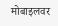मोबाइलवर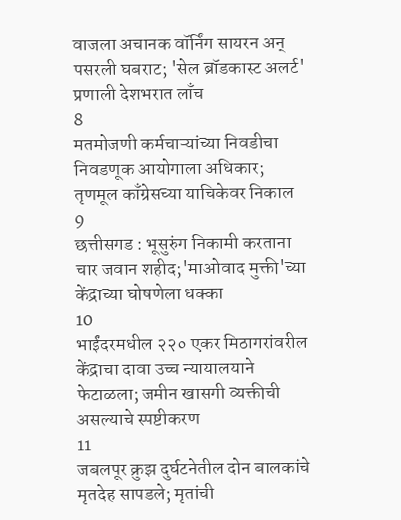वाजला अचानक वॉर्निंग सायरन अन् पसरली घबराट; 'सेल ब्रॉडकास्ट अलर्ट' प्रणाली देशभरात लाँच
8
मतमोजणी कर्मचाऱ्यांच्या निवडीचा निवडणूक आयोगाला अधिकार; तृणमूल काँग्रेसच्या याचिकेवर निकाल
9
छत्तीसगड : भूसुरुंग निकामी करताना चार जवान शहीद;'माओवाद मुक्ती'च्या केंद्राच्या घोषणेला धक्का
10
भाईंदरमधील २२० एकर मिठागरांवरील केंद्राचा दावा उच्च न्यायालयाने फेटाळला; जमीन खासगी व्यक्तीची असल्याचे स्पष्टीकरण
11
जबलपूर क्रुझ दुर्घटनेतील दोन बालकांचे मृतदेह सापडले; मृतांची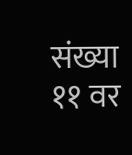संख्या ११ वर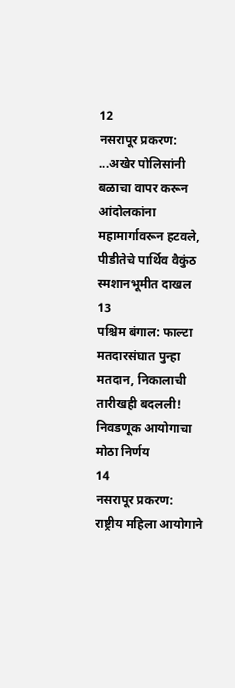12
नसरापूर प्रकरण: ...अखेर पोलिसांनी बळाचा वापर करून आंदोलकांना महामार्गावरून हटवले, पीडीतेचे पार्थिव वैकुंठ स्मशानभूमीत दाखल
13
पश्चिम बंगाल: फाल्टा मतदारसंघात पुन्हा मतदान, निकालाची तारीखही बदलली! निवडणूक आयोगाचा मोठा निर्णय
14
नसरापूर प्रकरण: राष्ट्रीय महिला आयोगाने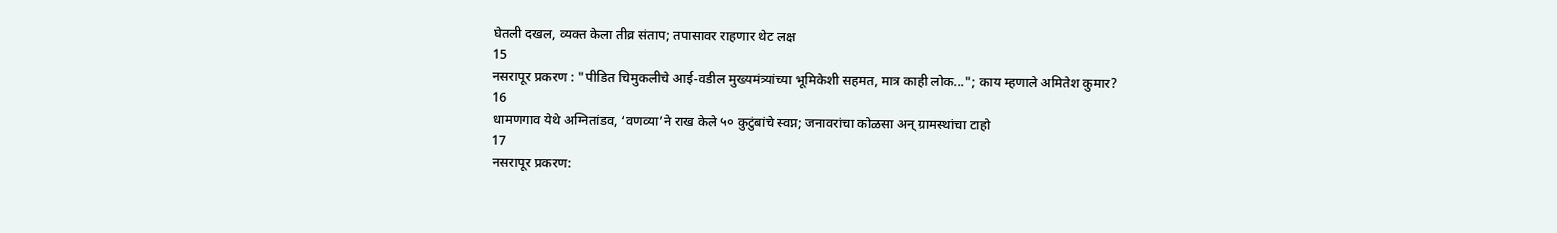घेतली दखल, व्यक्त केला तीव्र संताप; तपासावर राहणार थेट लक्ष
15
नसरापूर प्रकरण : "पीडित चिमुकलीचे आई-वडील मुख्यमंत्र्यांच्या भूमिकेशी सहमत, मात्र काही लोक..."; काय म्हणाले अमितेश कुमार?
16
धामणगाव येथे अग्नितांडव, ‘वणव्या’ने राख केले ५० कुटुंबांचे स्वप्न; जनावरांचा कोळसा अन् ग्रामस्थांचा टाहो
17
नसरापूर प्रकरण: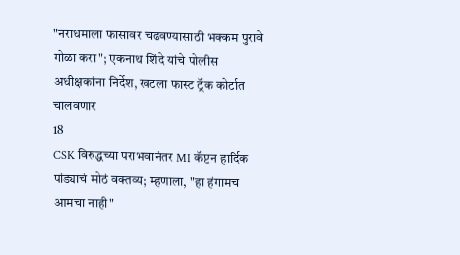"नराधमाला फासावर चढवण्यासाठी भक्कम पुरावे गोळा करा"; एकनाथ शिंदे यांचे पोलीस अधीक्षकांना निर्देश, खटला फास्ट ट्रॅक कोर्टात चालवणार
18
CSK विरुद्धच्या पराभवानंतर MI कॅप्टन हार्दिक पांड्याचं मोठं वक्तव्य; म्हणाला, "हा हंगामच आमचा नाही"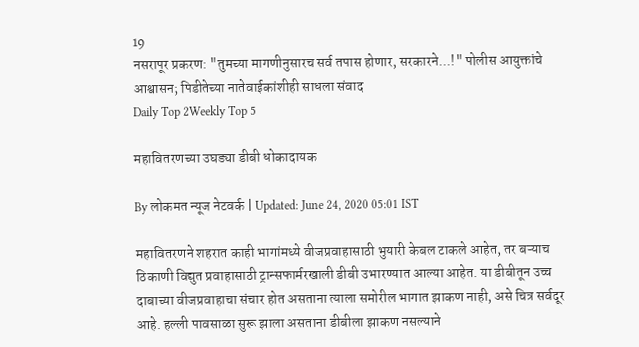19
नसरापूर प्रकरण: "तुमच्या मागणीनुसारच सर्व तपास होणार, सरकारने...!" पोलीस आयुक्तांचे आश्वासन; पिडीतेच्या नातेवाईकांशीही साधला संवाद
Daily Top 2Weekly Top 5

महावितरणच्या उघड्या डीबी धोकादायक

By लोकमत न्यूज नेटवर्क | Updated: June 24, 2020 05:01 IST

महावितरणने शहरात काही भागांमध्ये वीजप्रवाहासाठी भुयारी केबल टाकले आहेत, तर बऱ्याच ठिकाणी विद्युत प्रवाहासाठी ट्रान्सफार्मरखाली डीबी उभारण्यात आल्या आहेत. या डीबीतून उच्च दाबाच्या वीजप्रवाहाचा संचार होत असताना त्याला समोरील भागात झाकण नाही, असे चित्र सर्वदूर आहे. हल्ली पावसाळा सुरू झाला असताना डीबीला झाकण नसल्याने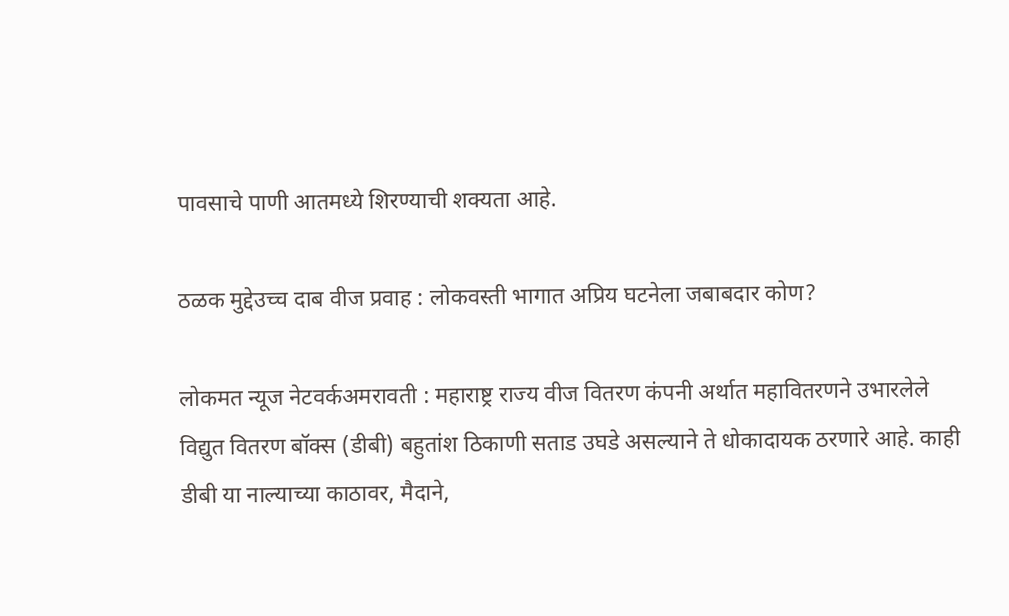पावसाचे पाणी आतमध्ये शिरण्याची शक्यता आहे.

ठळक मुद्देउच्च दाब वीज प्रवाह : लोकवस्ती भागात अप्रिय घटनेला जबाबदार कोण?

लोकमत न्यूज नेटवर्कअमरावती : महाराष्ट्र राज्य वीज वितरण कंपनी अर्थात महावितरणने उभारलेले विद्युत वितरण बॉक्स (डीबी) बहुतांश ठिकाणी सताड उघडे असल्याने ते धोकादायक ठरणारे आहे. काही डीबी या नाल्याच्या काठावर, मैदाने,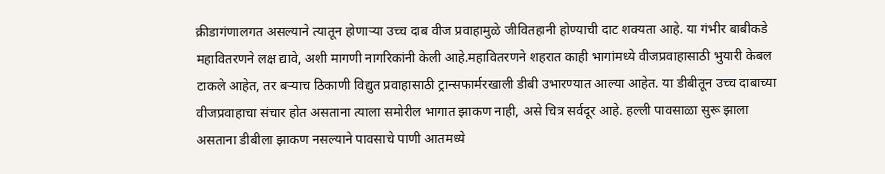क्रीडागंणालगत असल्याने त्यातून होणाऱ्या उच्च दाब वीज प्रवाहामुळे जीवितहानी होण्याची दाट शक्यता आहे. या गंभीर बाबीकडे महावितरणने लक्ष द्यावे, अशी मागणी नागरिकांनी केली आहे.महावितरणने शहरात काही भागांमध्ये वीजप्रवाहासाठी भुयारी केबल टाकले आहेत, तर बऱ्याच ठिकाणी विद्युत प्रवाहासाठी ट्रान्सफार्मरखाली डीबी उभारण्यात आल्या आहेत. या डीबीतून उच्च दाबाच्या वीजप्रवाहाचा संचार होत असताना त्याला समोरील भागात झाकण नाही, असे चित्र सर्वदूर आहे. हल्ली पावसाळा सुरू झाला असताना डीबीला झाकण नसल्याने पावसाचे पाणी आतमध्ये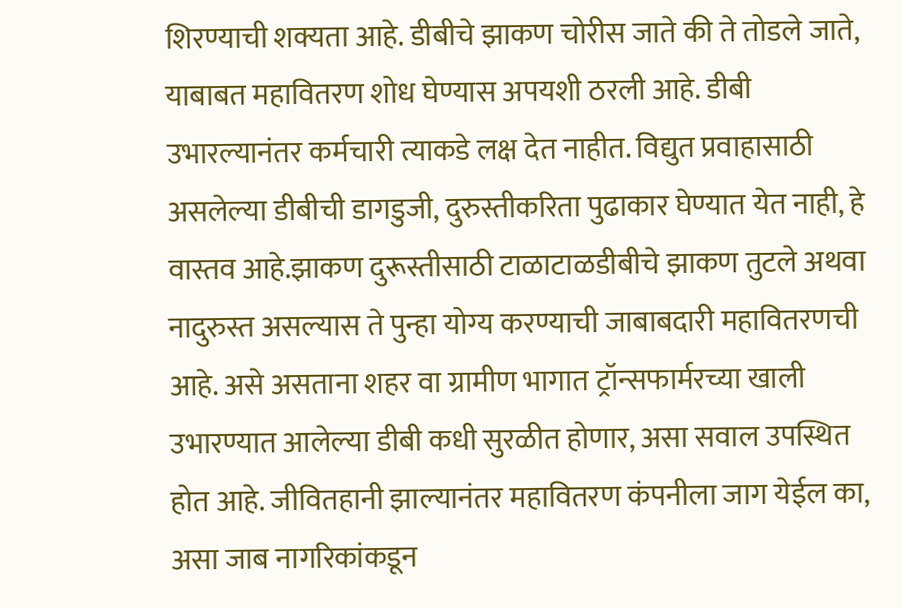शिरण्याची शक्यता आहे. डीबीचे झाकण चोरीस जाते की ते तोडले जाते, याबाबत महावितरण शोध घेण्यास अपयशी ठरली आहे. डीबी उभारल्यानंतर कर्मचारी त्याकडे लक्ष देत नाहीत. विद्युत प्रवाहासाठी असलेल्या डीबीची डागडुजी, दुरुस्तीकरिता पुढाकार घेण्यात येत नाही, हे वास्तव आहे.झाकण दुरूस्तीसाठी टाळाटाळडीबीचे झाकण तुटले अथवा नादुरुस्त असल्यास ते पुन्हा योग्य करण्याची जाबाबदारी महावितरणची आहे. असे असताना शहर वा ग्रामीण भागात ट्रॉन्सफार्मरच्या खाली उभारण्यात आलेल्या डीबी कधी सुरळीत होणार, असा सवाल उपस्थित होत आहे. जीवितहानी झाल्यानंतर महावितरण कंपनीला जाग येईल का, असा जाब नागरिकांकडून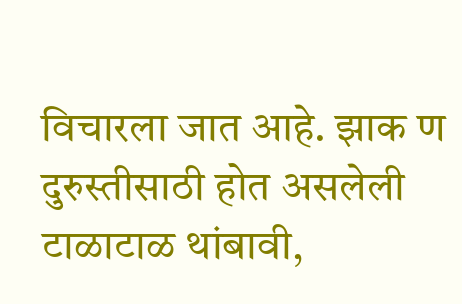विचारला जात आहे. झाक ण दुरुस्तीसाठी होत असलेली टाळाटाळ थांबावी,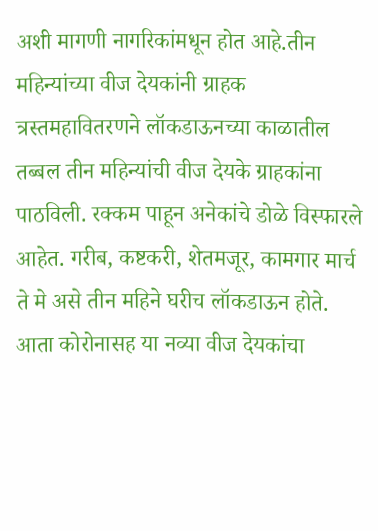अशी मागणी नागरिकांमधून होत आहे.तीन महिन्यांच्या वीज देयकांनी ग्राहक त्रस्तमहावितरणने लॉकडाऊनच्या काळातील तब्बल तीन महिन्यांची वीज देयके ग्राहकांना पाठविली. रक्कम पाहून अनेकांचे डोळे विस्फारले आहेत. गरीब, कष्टकरी, शेतमजूर, कामगार मार्च ते मे असे तीन महिने घरीच लॉकडाऊन होते. आता कोरोनासह या नव्या वीज देयकांचा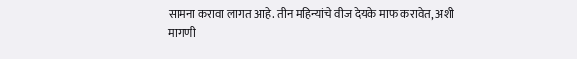सामना करावा लागत आहे. तीन महिन्यांचे वीज देयके माफ करावेत, अशी मागणी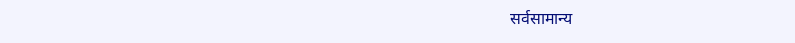सर्वसामान्य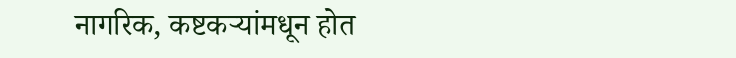नागरिक, कष्टकऱ्यांमधून होत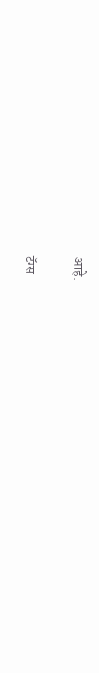आहे.

टॅग्स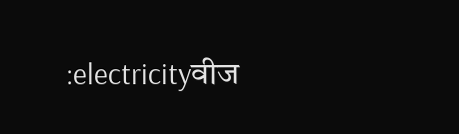:electricityवीज